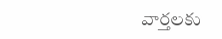వార్తలకు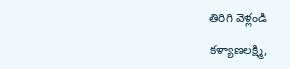తిరిగి వెళ్లండి

కళ్యాణలక్ష్మి,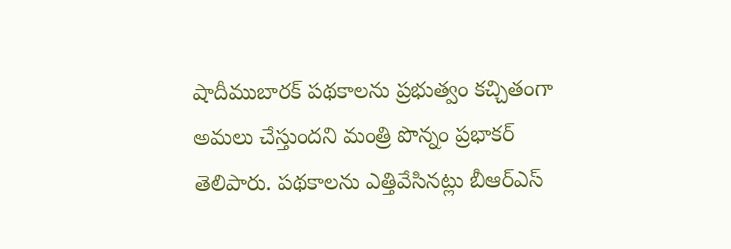షాదీముబారక్ పథకాలను ప్రభుత్వం కచ్చితంగా అమలు చేస్తుందని మంత్రి పొన్నం ప్రభాకర్ తెలిపారు. పథకాలను ఎత్తివేసినట్లు బీఆర్ఎస్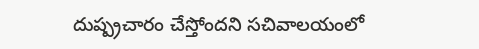దుష్ప్రచారం చేస్తోందని సచివాలయంలో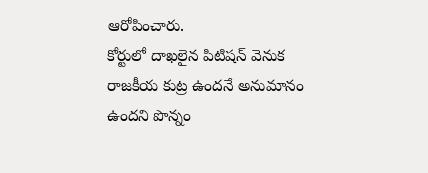ఆరోపించారు.
కోర్టులో దాఖలైన పిటిషన్ వెనుక రాజకీయ కుట్ర ఉందనే అనుమానం ఉందని పొన్నం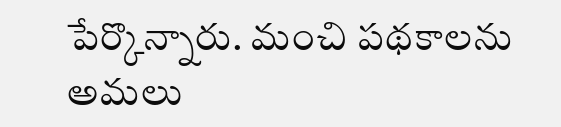పేర్కొన్నారు. మంచి పథకాలను అమలు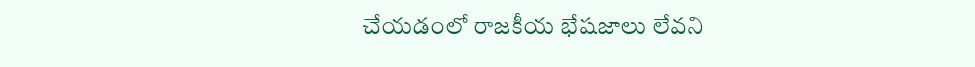చేయడంలో రాజకీయ భేషజాలు లేవని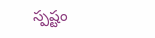స్పష్టం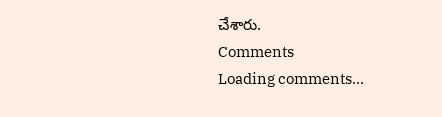చేశారు.
Comments
Loading comments...